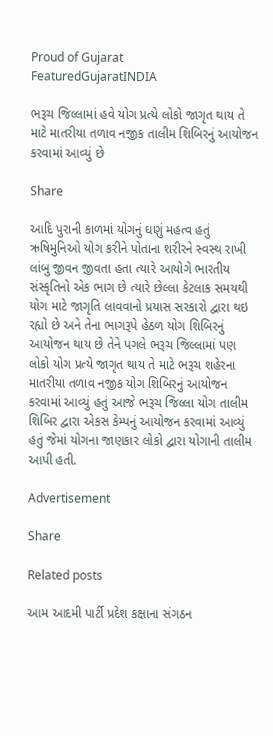Proud of Gujarat
FeaturedGujaratINDIA

ભરૂચ જિલ્લામાં હવે યોગ પ્રત્યે લોકો જાગૃત થાય તે માટે માતરીયા તળાવ નજીક તાલીમ શિબિરનું આયોજન કરવામાં આવ્યું છે

Share

આદિ પુરાની કાળમાં યોગનું ઘણું મહત્વ હતું ઋષિમુનિઓ યોગ કરીને પોતાના શરીરને સ્વસ્થ રાખી લાંબુ જીવન જીવતા હતા ત્યારે આયોગે ભારતીય સંસ્કૃતિનો એક ભાગ છે ત્યારે છેલ્લા કેટલાક સમયથી યોગ માટે જાગૃતિ લાવવાનો પ્રયાસ સરકારો દ્વારા થઇ રહ્યો છે અને તેના ભાગરૂપે હેઠળ યોગ શિબિરનું આયોજન થાય છે તેને પગલે ભરૂચ જિલ્લામાં પણ લોકો યોગ પ્રત્યે જાગૃત થાય તે માટે ભરૂચ શહેરના માતરીયા તળાવ નજીક યોગ શિબિરનું આયોજન કરવામાં આવ્યું હતું આજે ભરૂચ જિલ્લા યોગ તાલીમ શિબિર દ્વારા એકસ કેમ્પનું આયોજન કરવામાં આવ્યું હતું જેમાં યોગના જાણકાર લોકો દ્વારા યોગાની તાલીમ આપી હતી.

Advertisement

Share

Related posts

આમ આદમી પાર્ટી પ્રદેશ કક્ષાના સંગઠન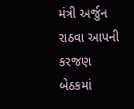મંત્રી અર્જુન રાઠવા આપની કરજણ બેઠકમાં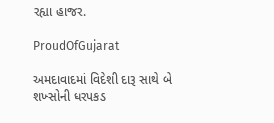રહ્યા હાજર.

ProudOfGujarat

અમદાવાદમાં વિદેશી દારૂ સાથે બે શખ્સોની ધરપકડ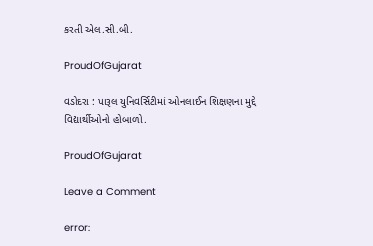કરતી એલ.સી.બી.

ProudOfGujarat

વડોદરા : પારૂલ યુનિવર્સિટીમાં ઓનલાઈન શિક્ષણના મુદ્દે વિદ્યાર્થીઓનો હોબાળો.

ProudOfGujarat

Leave a Comment

error: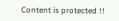Content is protected !!